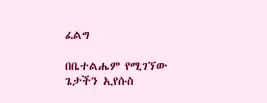ፈልግ

በቤተልሔም የሚገኘው ጌታችን ኢየሱስ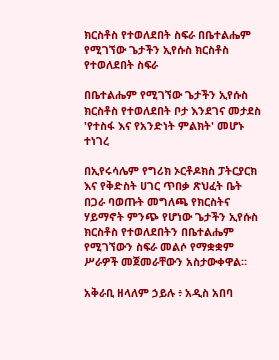ክርስቶስ የተወለደበት ስፍራ በቤተልሔም የሚገኘው ጌታችን ኢየሱስ ክርስቶስ የተወለደበት ስፍራ

በቤተልሔም የሚገኘው ጌታችን ኢየሱስ ክርስቶስ የተወለደበት ቦታ እንደገና መታደስ 'የተስፋ እና የአንድነት ምልክት' መሆኑ ተነገረ

በኢየሩሳሌም የግሪክ ኦርቶዶክስ ፓትርያርክ እና የቅድስት ሀገር ጥበቃ ጽህፈት ቤት በጋራ ባወጡት መግለጫ የክርስትና ሃይማኖት ምንጭ የሆነው ጌታችን ኢየሱስ ክርስቶስ የተወለደበትን በቤተልሔም የሚገኘውን ስፍራ መልሶ የማቋቋም ሥራዎች መጀመራቸውን አስታውቀዋል።

አቅራቢ ዘላለም ኃይሉ ፥ አዲስ አበባ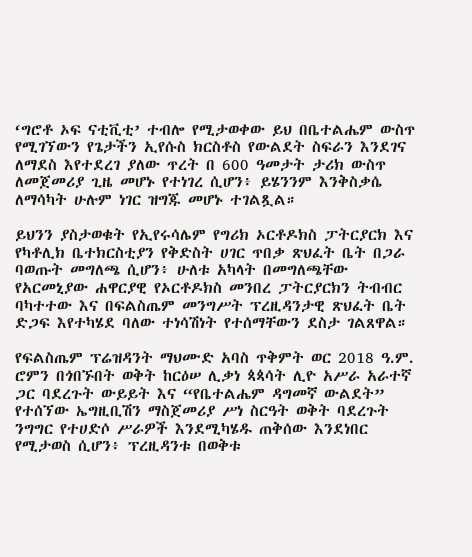‘ግሮቶ ኦፍ ናቲቪቲ’ ተብሎ የሚታወቀው ይህ በቤተልሔም ውስጥ የሚገኘውን የጌታችን ኢየሱስ ክርስቶስ የውልደት ስፍራን እንደገና ለማደስ እየተደረገ ያለው ጥረት በ 600 ዓመታት ታሪክ ውስጥ ለመጀመሪያ ጊዜ መሆኑ የተነገረ ሲሆን፥ ይሄንንም እንቅስቃሴ ለማሳካት ሁሉም ነገር ዝግጁ መሆኑ ተገልጿል።

ይህንን ያስታወቁት የኢየሩሳሌም የግሪክ ኦርቶዶክስ ፓትርያርክ እና የካቶሊክ ቤተክርስቲያን የቅድስት ሀገር ጥበቃ ጽህፈት ቤት በጋራ ባወጡት መግለጫ ሲሆን፥ ሁለቱ አካላት በመግለጫቸው የአርመኒያው ሐዋርያዊ የኦርቶዶክስ መንበረ ፓትርያርክን ትብብር ባካተተው እና በፍልስጤም መንግሥት ፕረዚዳንታዊ ጽህፈት ቤት ድጋፍ እየተካሄደ ባለው ተነሳሽነት የተሰማቸውን ደስታ ገልጸዋል።

የፍልስጤም ፕሬዝዳንት ማህሙድ አባስ ጥቅምት ወር 2018 ዓ.ም. ሮምን በጎበኙበት ወቅት ከርዕሠ ሊቃነ ጳጳሳት ሊዮ አሥራ አራተኛ ጋር ባደረጉት ውይይት እና “የቤተልሔም ዳግመኛ ውልደት” የተሰኘው ኤግዚቢሽን ማስጀመሪያ ሥነ ስርዓት ወቅት ባደረጉት ንግግር የተሀድሶ ሥራዎች እንደሚካሄዱ ጠቅሰው እንደነበር የሚታወስ ሲሆን፥ ፕረዚዳንቱ በወቅቱ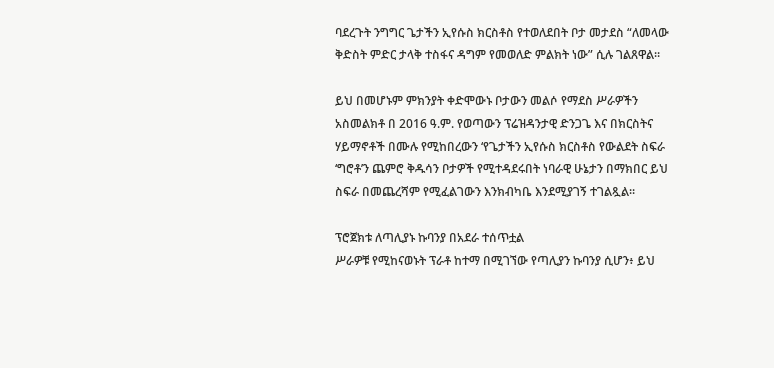ባደረጉት ንግግር ጌታችን ኢየሱስ ክርስቶስ የተወለደበት ቦታ መታደስ “ለመላው ቅድስት ምድር ታላቅ ተስፋና ዳግም የመወለድ ምልክት ነው” ሲሉ ገልጸዋል።

ይህ በመሆኑም ምክንያት ቀድሞውኑ ቦታውን መልሶ የማደስ ሥራዎችን አስመልክቶ በ 2016 ዓ.ም. የወጣውን ፕሬዝዳንታዊ ድንጋጌ እና በክርስትና ሃይማኖቶች በሙሉ የሚከበረውን ‘የጌታችን ኢየሱስ ክርስቶስ የውልደት ስፍራ ‘ግሮቶ’ን ጨምሮ ቅዱሳን ቦታዎች የሚተዳደሩበት ነባራዊ ሁኔታን በማክበር ይህ ስፍራ በመጨረሻም የሚፈልገውን እንክብካቤ እንደሚያገኝ ተገልጿል።

ፕሮጀክቱ ለጣሊያኑ ኩባንያ በአደራ ተሰጥቷል
ሥራዎቹ የሚከናወኑት ፕራቶ ከተማ በሚገኘው የጣሊያን ኩባንያ ሲሆን፥ ይህ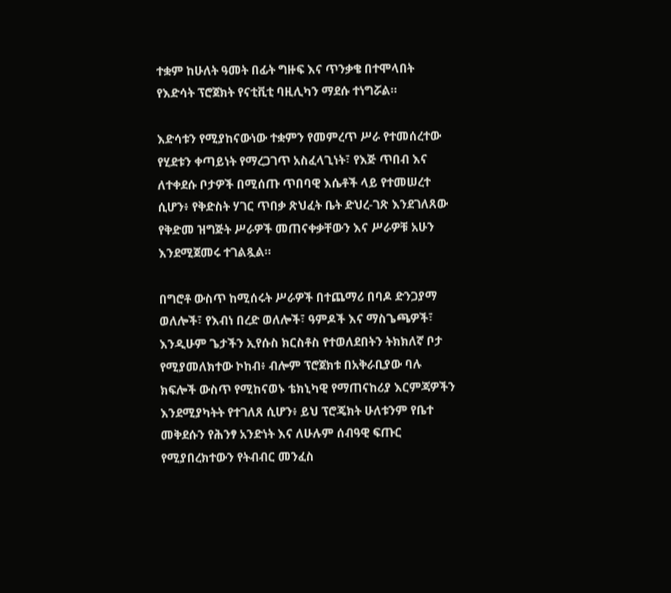ተቋም ከሁለት ዓመት በፊት ግዙፍ እና ጥንቃቄ በተሞላበት የእድሳት ፕሮጀክት የናቲቪቲ ባዚሊካን ማደሱ ተነግሯል።

እድሳቱን የሚያከናውነው ተቋምን የመምረጥ ሥራ የተመሰረተው የሂደቱን ቀጣይነት የማረጋገጥ አስፈላጊነት፣ የእጅ ጥበብ እና ለተቀደሱ ቦታዎች በሚሰጡ ጥበባዊ እሴቶች ላይ የተመሠረተ ሲሆን፥ የቅድስት ሃገር ጥበቃ ጽህፈት ቤት ድህረ-ገጽ እንደገለጸው የቅድመ ዝግጅት ሥራዎች መጠናቀቃቸውን እና ሥራዎቹ አሁን እንደሚጀመሩ ተገልጿል።

በግሮቶ ውስጥ ከሚሰሩት ሥራዎች በተጨማሪ በባዶ ድንጋያማ ወለሎች፣ የእብነ በረድ ወለሎች፣ ዓምዶች እና ማስጌጫዎች፣ እንዲሁም ጌታችን ኢየሱስ ክርስቶስ የተወለደበትን ትክክለኛ ቦታ የሚያመለክተው ኮከብ፥ ብሎም ፕሮጀክቱ በአቅራቢያው ባሉ ክፍሎች ውስጥ የሚከናወኑ ቴክኒካዊ የማጠናከሪያ እርምጃዎችን እንደሚያካትት የተገለጸ ሲሆን፥ ይህ ፕሮጄክት ሁለቱንም የቤተ መቅደሱን የሕንፃ አንድነት እና ለሁሉም ሰብዓዊ ፍጡር የሚያበረክተውን የትብብር መንፈስ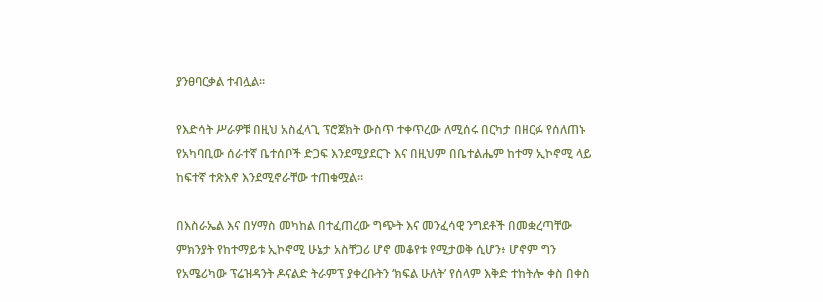ያንፀባርቃል ተብሏል።

የእድሳት ሥራዎቹ በዚህ አስፈላጊ ፕሮጀክት ውስጥ ተቀጥረው ለሚሰሩ በርካታ በዘርፉ የሰለጠኑ የአካባቢው ሰራተኛ ቤተሰቦች ድጋፍ እንደሚያደርጉ እና በዚህም በቤተልሔም ከተማ ኢኮኖሚ ላይ ከፍተኛ ተጽእኖ እንደሚኖራቸው ተጠቁሟል።

በእስራኤል እና በሃማስ መካከል በተፈጠረው ግጭት እና መንፈሳዊ ንግደቶች በመቋረጣቸው ምክንያት የከተማይቱ ኢኮኖሚ ሁኔታ አስቸጋሪ ሆኖ መቆየቱ የሚታወቅ ሲሆን፥ ሆኖም ግን የአሜሪካው ፕሬዝዳንት ዶናልድ ትራምፕ ያቀረቡትን ‘ክፍል ሁለት’ የሰላም እቅድ ተከትሎ ቀስ በቀስ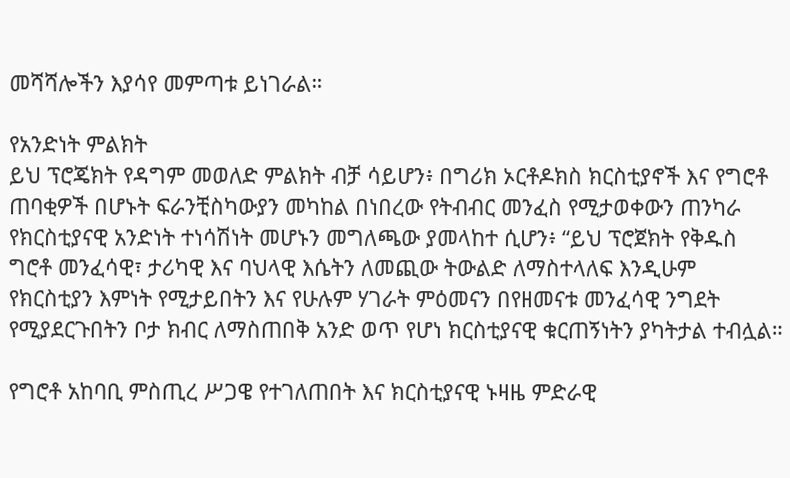መሻሻሎችን እያሳየ መምጣቱ ይነገራል።

የአንድነት ምልክት
ይህ ፕሮጄክት የዳግም መወለድ ምልክት ብቻ ሳይሆን፥ በግሪክ ኦርቶዶክስ ክርስቲያኖች እና የግሮቶ ጠባቂዎች በሆኑት ፍራንቺስካውያን መካከል በነበረው የትብብር መንፈስ የሚታወቀውን ጠንካራ የክርስቲያናዊ አንድነት ተነሳሽነት መሆኑን መግለጫው ያመላከተ ሲሆን፥ “ይህ ፕሮጀክት የቅዱስ ግሮቶ መንፈሳዊ፣ ታሪካዊ እና ባህላዊ እሴትን ለመጪው ትውልድ ለማስተላለፍ እንዲሁም የክርስቲያን እምነት የሚታይበትን እና የሁሉም ሃገራት ምዕመናን በየዘመናቱ መንፈሳዊ ንግደት የሚያደርጉበትን ቦታ ክብር ለማስጠበቅ አንድ ወጥ የሆነ ክርስቲያናዊ ቁርጠኝነትን ያካትታል ተብሏል።

የግሮቶ አከባቢ ምስጢረ ሥጋዌ የተገለጠበት እና ክርስቲያናዊ ኑዛዜ ምድራዊ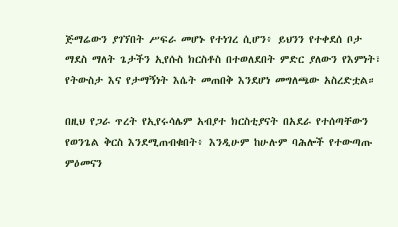ጅማሬውን ያገኘበት ሥፍራ መሆኑ የተነገረ ሲሆን፥ ይህንን የተቀደሰ ቦታ ማደስ ማለት ጌታችን ኢየሱስ ክርስቶስ በተወለደበት ምድር ያለውን የእምነት፣ የትውስታ እና የታማኝነት እሴት መጠበቅ እንደሆነ መግለጫው አስረድቷል።

በዚህ የጋራ ጥረት የኢየሩሳሌም አብያተ ክርስቲያናት በአደራ የተሰጣቸውን የወንጌል ቅርስ እንደሚጠብቁበት፥ እንዲሁም ከሁሉም ባሕሎች የተውጣጡ ምዕመናን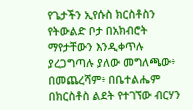የጌታችን ኢየሱስ ክርስቶስን የትውልድ ቦታ በአክብሮት ማየታቸውን እንዲቀጥሉ ያረጋግጣሉ ያለው መግለጫው፥ በመጨረሻም፥ በቤተልሔም በክርስቶስ ልደት የተገኘው ብርሃን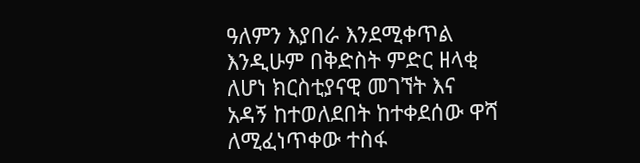ዓለምን እያበራ እንደሚቀጥል እንዲሁም በቅድስት ምድር ዘላቂ ለሆነ ክርስቲያናዊ መገኘት እና አዳኝ ከተወለደበት ከተቀደሰው ዋሻ ለሚፈነጥቀው ተስፋ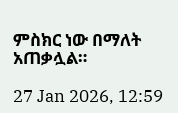ምስክር ነው በማለት አጠቃሏል።

27 Jan 2026, 12:59